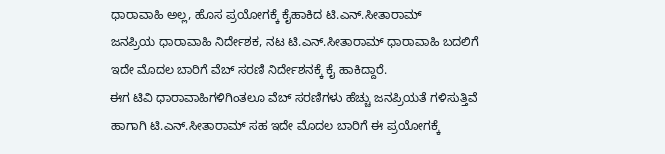ಧಾರಾವಾಹಿ ಅಲ್ಲ, ಹೊಸ ಪ್ರಯೋಗಕ್ಕೆ ಕೈಹಾಕಿದ ಟಿ.ಎನ್.ಸೀತಾರಾಮ್
ಜನಪ್ರಿಯ ಧಾರಾವಾಹಿ ನಿರ್ದೇಶಕ, ನಟ ಟಿ.ಎನ್.ಸೀತಾರಾಮ್ ಧಾರಾವಾಹಿ ಬದಲಿಗೆ ಇದೇ ಮೊದಲ ಬಾರಿಗೆ ವೆಬ್ ಸರಣಿ ನಿರ್ದೇಶನಕ್ಕೆ ಕೈ ಹಾಕಿದ್ದಾರೆ.
ಈಗ ಟಿವಿ ಧಾರಾವಾಹಿಗಳಿಗಿಂತಲೂ ವೆಬ್ ಸರಣಿಗಳು ಹೆಚ್ಚು ಜನಪ್ರಿಯತೆ ಗಳಿಸುತ್ತಿವೆ ಹಾಗಾಗಿ ಟಿ.ಎನ್.ಸೀತಾರಾಮ್ ಸಹ ಇದೇ ಮೊದಲ ಬಾರಿಗೆ ಈ ಪ್ರಯೋಗಕ್ಕೆ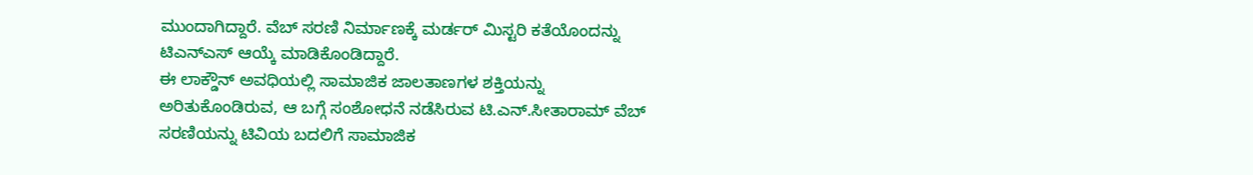ಮುಂದಾಗಿದ್ದಾರೆ. ವೆಬ್ ಸರಣಿ ನಿರ್ಮಾಣಕ್ಕೆ ಮರ್ಡರ್ ಮಿಸ್ಟರಿ ಕತೆಯೊಂದನ್ನು ಟಿಎನ್ಎಸ್ ಆಯ್ಕೆ ಮಾಡಿಕೊಂಡಿದ್ದಾರೆ.
ಈ ಲಾಕ್ಡೌನ್ ಅವಧಿಯಲ್ಲಿ ಸಾಮಾಜಿಕ ಜಾಲತಾಣಗಳ ಶಕ್ತಿಯನ್ನು ಅರಿತುಕೊಂಡಿರುವ, ಆ ಬಗ್ಗೆ ಸಂಶೋಧನೆ ನಡೆಸಿರುವ ಟಿ.ಎನ್.ಸೀತಾರಾಮ್ ವೆಬ್ ಸರಣಿಯನ್ನು ಟಿವಿಯ ಬದಲಿಗೆ ಸಾಮಾಜಿಕ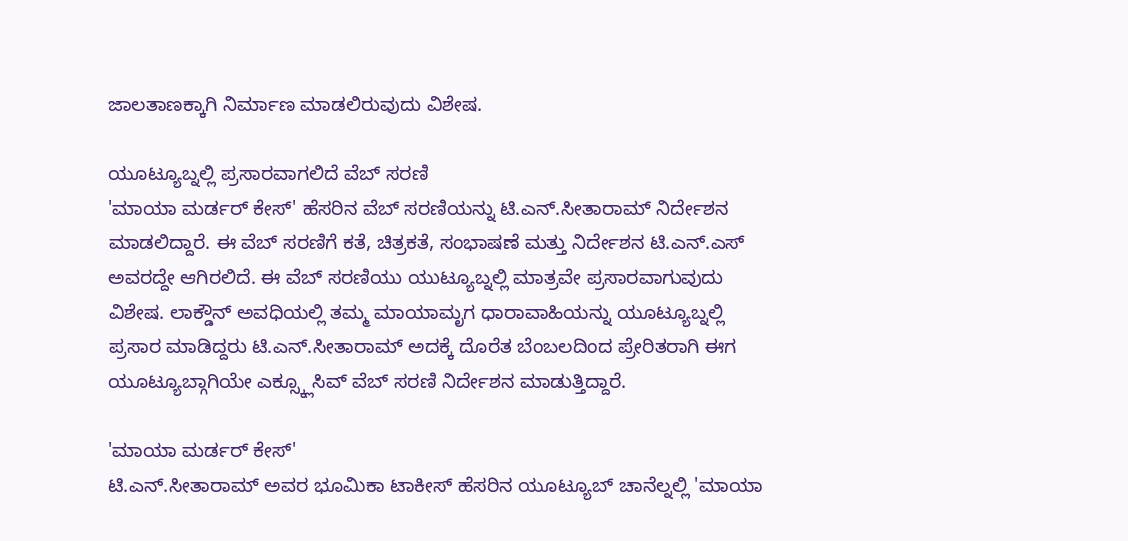ಜಾಲತಾಣಕ್ಕಾಗಿ ನಿರ್ಮಾಣ ಮಾಡಲಿರುವುದು ವಿಶೇಷ.

ಯೂಟ್ಯೂಬ್ನಲ್ಲಿ ಪ್ರಸಾರವಾಗಲಿದೆ ವೆಬ್ ಸರಣಿ
'ಮಾಯಾ ಮರ್ಡರ್ ಕೇಸ್' ಹೆಸರಿನ ವೆಬ್ ಸರಣಿಯನ್ನು ಟಿ.ಎನ್.ಸೀತಾರಾಮ್ ನಿರ್ದೇಶನ ಮಾಡಲಿದ್ದಾರೆ. ಈ ವೆಬ್ ಸರಣಿಗೆ ಕತೆ, ಚಿತ್ರಕತೆ, ಸಂಭಾಷಣೆ ಮತ್ತು ನಿರ್ದೇಶನ ಟಿ.ಎನ್.ಎಸ್ ಅವರದ್ದೇ ಆಗಿರಲಿದೆ. ಈ ವೆಬ್ ಸರಣಿಯು ಯುಟ್ಯೂಬ್ನಲ್ಲಿ ಮಾತ್ರವೇ ಪ್ರಸಾರವಾಗುವುದು ವಿಶೇಷ. ಲಾಕ್ಡೌನ್ ಅವಧಿಯಲ್ಲಿ ತಮ್ಮ ಮಾಯಾಮೃಗ ಧಾರಾವಾಹಿಯನ್ನು ಯೂಟ್ಯೂಬ್ನಲ್ಲಿ ಪ್ರಸಾರ ಮಾಡಿದ್ದರು ಟಿ.ಎನ್.ಸೀತಾರಾಮ್ ಅದಕ್ಕೆ ದೊರೆತ ಬೆಂಬಲದಿಂದ ಪ್ರೇರಿತರಾಗಿ ಈಗ ಯೂಟ್ಯೂಬ್ಗಾಗಿಯೇ ಎಕ್ಸ್ಕ್ಲೂಸಿವ್ ವೆಬ್ ಸರಣಿ ನಿರ್ದೇಶನ ಮಾಡುತ್ತಿದ್ದಾರೆ.

'ಮಾಯಾ ಮರ್ಡರ್ ಕೇಸ್'
ಟಿ.ಎನ್.ಸೀತಾರಾಮ್ ಅವರ ಭೂಮಿಕಾ ಟಾಕೀಸ್ ಹೆಸರಿನ ಯೂಟ್ಯೂಬ್ ಚಾನೆಲ್ನಲ್ಲಿ 'ಮಾಯಾ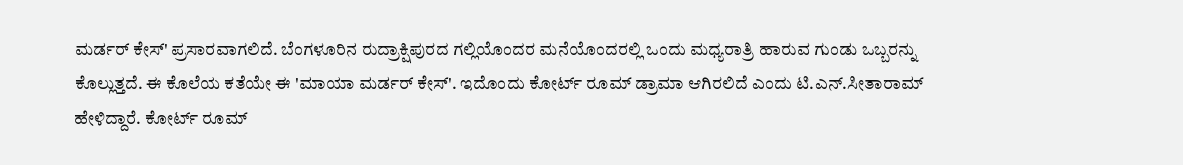ಮರ್ಡರ್ ಕೇಸ್' ಪ್ರಸಾರವಾಗಲಿದೆ. ಬೆಂಗಳೂರಿನ ರುದ್ರಾಕ್ಷಿಪುರದ ಗಲ್ಲಿಯೊಂದರ ಮನೆಯೊಂದರಲ್ಲಿ ಒಂದು ಮಧ್ಯರಾತ್ರಿ ಹಾರುವ ಗುಂಡು ಒಬ್ಬರನ್ನು ಕೊಲ್ಲುತ್ತದೆ. ಈ ಕೊಲೆಯ ಕತೆಯೇ ಈ 'ಮಾಯಾ ಮರ್ಡರ್ ಕೇಸ್'. ಇದೊಂದು ಕೋರ್ಟ್ ರೂಮ್ ಡ್ರಾಮಾ ಆಗಿರಲಿದೆ ಎಂದು ಟಿ.ಎನ್.ಸೀತಾರಾಮ್ ಹೇಳಿದ್ದಾರೆ. ಕೋರ್ಟ್ ರೂಮ್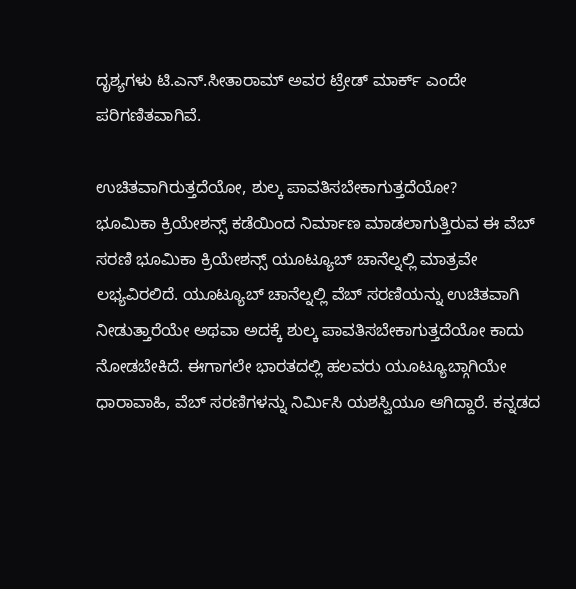ದೃಶ್ಯಗಳು ಟಿ.ಎನ್.ಸೀತಾರಾಮ್ ಅವರ ಟ್ರೇಡ್ ಮಾರ್ಕ್ ಎಂದೇ ಪರಿಗಣಿತವಾಗಿವೆ.

ಉಚಿತವಾಗಿರುತ್ತದೆಯೋ, ಶುಲ್ಕ ಪಾವತಿಸಬೇಕಾಗುತ್ತದೆಯೋ?
ಭೂಮಿಕಾ ಕ್ರಿಯೇಶನ್ಸ್ ಕಡೆಯಿಂದ ನಿರ್ಮಾಣ ಮಾಡಲಾಗುತ್ತಿರುವ ಈ ವೆಬ್ ಸರಣಿ ಭೂಮಿಕಾ ಕ್ರಿಯೇಶನ್ಸ್ ಯೂಟ್ಯೂಬ್ ಚಾನೆಲ್ನಲ್ಲಿ ಮಾತ್ರವೇ ಲಭ್ಯವಿರಲಿದೆ. ಯೂಟ್ಯೂಬ್ ಚಾನೆಲ್ನಲ್ಲಿ ವೆಬ್ ಸರಣಿಯನ್ನು ಉಚಿತವಾಗಿ ನೀಡುತ್ತಾರೆಯೇ ಅಥವಾ ಅದಕ್ಕೆ ಶುಲ್ಕ ಪಾವತಿಸಬೇಕಾಗುತ್ತದೆಯೋ ಕಾದು ನೋಡಬೇಕಿದೆ. ಈಗಾಗಲೇ ಭಾರತದಲ್ಲಿ ಹಲವರು ಯೂಟ್ಯೂಬ್ಗಾಗಿಯೇ ಧಾರಾವಾಹಿ, ವೆಬ್ ಸರಣಿಗಳನ್ನು ನಿರ್ಮಿಸಿ ಯಶಸ್ವಿಯೂ ಆಗಿದ್ದಾರೆ. ಕನ್ನಡದ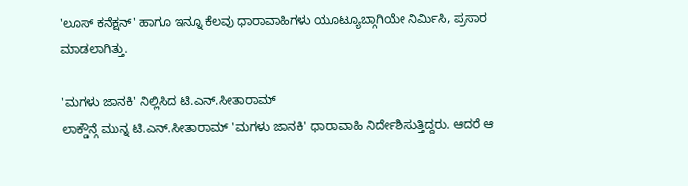'ಲೂಸ್ ಕನೆಕ್ಷನ್' ಹಾಗೂ ಇನ್ನೂ ಕೆಲವು ಧಾರಾವಾಹಿಗಳು ಯೂಟ್ಯೂಬ್ಗಾಗಿಯೇ ನಿರ್ಮಿಸಿ, ಪ್ರಸಾರ ಮಾಡಲಾಗಿತ್ತು.

'ಮಗಳು ಜಾನಕಿ' ನಿಲ್ಲಿಸಿದ ಟಿ.ಎನ್.ಸೀತಾರಾಮ್
ಲಾಕ್ಡೌನ್ಗೆ ಮುನ್ನ ಟಿ.ಎನ್.ಸೀತಾರಾಮ್ 'ಮಗಳು ಜಾನಕಿ' ಧಾರಾವಾಹಿ ನಿರ್ದೇಶಿಸುತ್ತಿದ್ದರು. ಆದರೆ ಆ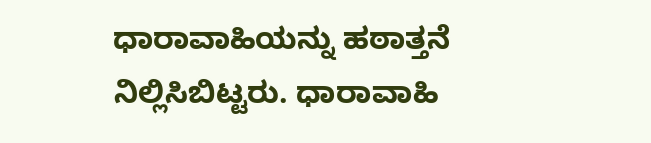ಧಾರಾವಾಹಿಯನ್ನು ಹಠಾತ್ತನೆ ನಿಲ್ಲಿಸಿಬಿಟ್ಟರು. ಧಾರಾವಾಹಿ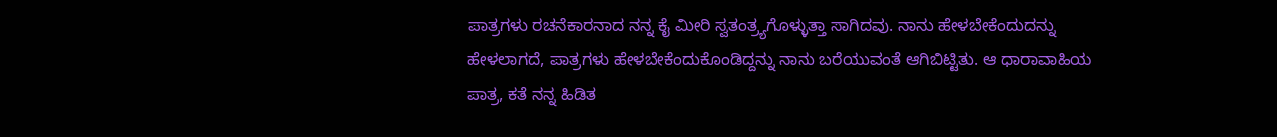ಪಾತ್ರಗಳು ರಚನೆಕಾರನಾದ ನನ್ನ ಕೈ ಮೀರಿ ಸ್ವತಂತ್ರ್ಯಗೊಳ್ಳುತ್ತಾ ಸಾಗಿದವು. ನಾನು ಹೇಳಬೇಕೆಂದುದನ್ನು ಹೇಳಲಾಗದೆ, ಪಾತ್ರಗಳು ಹೇಳಬೇಕೆಂದುಕೊಂಡಿದ್ದನ್ನು ನಾನು ಬರೆಯುವಂತೆ ಆಗಿಬಿಟ್ಟಿತು. ಆ ಧಾರಾವಾಹಿಯ ಪಾತ್ರ, ಕತೆ ನನ್ನ ಹಿಡಿತ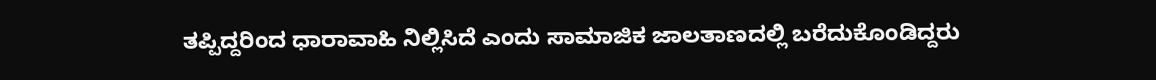ತಪ್ಪಿದ್ದರಿಂದ ಧಾರಾವಾಹಿ ನಿಲ್ಲಿಸಿದೆ ಎಂದು ಸಾಮಾಜಿಕ ಜಾಲತಾಣದಲ್ಲಿ ಬರೆದುಕೊಂಡಿದ್ದರು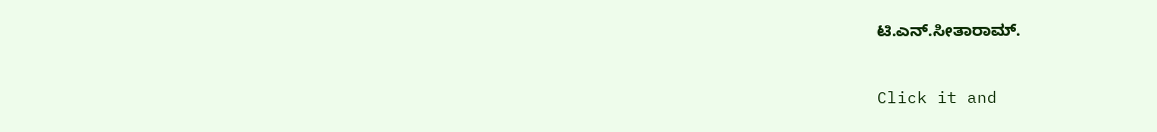ಟಿ.ಎನ್.ಸೀತಾರಾಮ್.


Click it and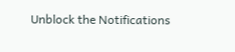Unblock the Notifications